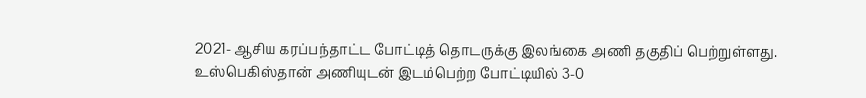2021- ஆசிய கரப்பந்தாட்ட போட்டித் தொடருக்கு இலங்கை அணி தகுதிப் பெற்றுள்ளது.
உஸ்பெகிஸ்தான் அணியுடன் இடம்பெற்ற போட்டியில் 3-0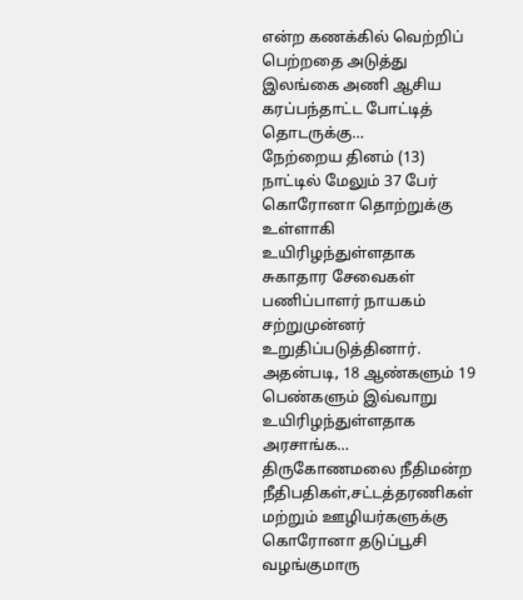என்ற கணக்கில் வெற்றிப் பெற்றதை அடுத்து இலங்கை அணி ஆசிய கரப்பந்தாட்ட போட்டித் தொடருக்கு...
நேற்றைய தினம் (13) நாட்டில் மேலும் 37 பேர் கொரோனா தொற்றுக்கு உள்ளாகி உயிரிழந்துள்ளதாக சுகாதார சேவைகள் பணிப்பாளர் நாயகம் சற்றுமுன்னர் உறுதிப்படுத்தினார்.
அதன்படி, 18 ஆண்களும் 19 பெண்களும் இவ்வாறு உயிரிழந்துள்ளதாக அரசாங்க...
திருகோணமலை நீதிமன்ற நீதிபதிகள்,சட்டத்தரணிகள் மற்றும் ஊழியர்களுக்கு கொரோனா தடுப்பூசி வழங்குமாரு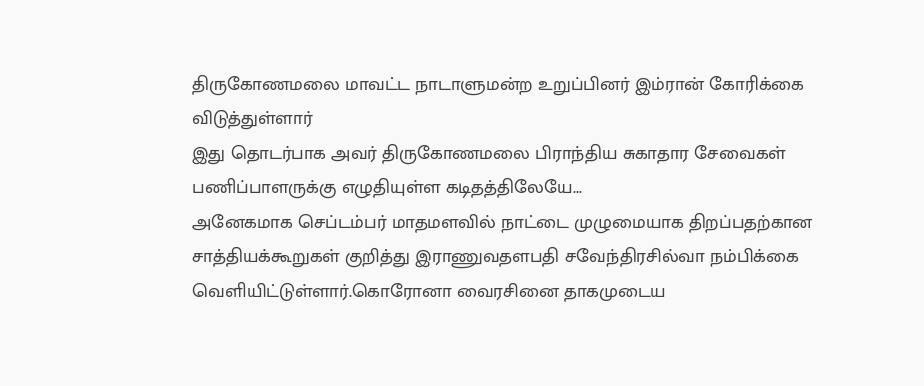திருகோணமலை மாவட்ட நாடாளுமன்ற உறுப்பினர் இம்ரான் கோரிக்கை விடுத்துள்ளார்
இது தொடர்பாக அவர் திருகோணமலை பிராந்திய சுகாதார சேவைகள் பணிப்பாளருக்கு எழுதியுள்ள கடிதத்திலேயே...
அனேகமாக செப்டம்பர் மாதமளவில் நாட்டை முழுமையாக திறப்பதற்கான சாத்தியக்கூறுகள் குறித்து இராணுவதளபதி சவேந்திரசில்வா நம்பிக்கை வெளியிட்டுள்ளார்.கொரோனா வைரசினை தாகமுடைய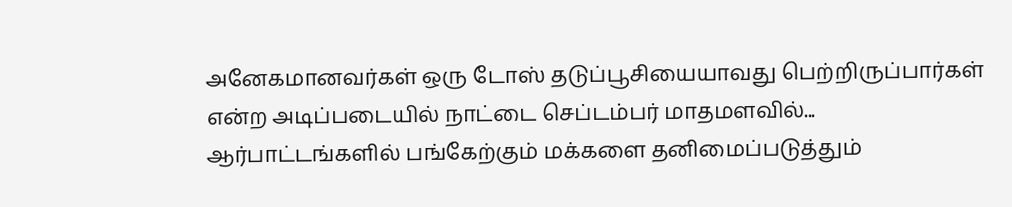அனேகமானவர்கள் ஒரு டோஸ் தடுப்பூசியையாவது பெற்றிருப்பார்கள் என்ற அடிப்படையில் நாட்டை செப்டம்பர் மாதமளவில்...
ஆர்பாட்டங்களில் பங்கேற்கும் மக்களை தனிமைப்படுத்தும்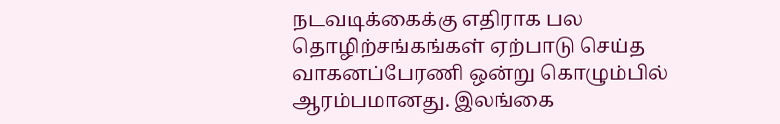நடவடிக்கைக்கு எதிராக பல தொழிற்சங்கங்கள் ஏற்பாடு செய்த வாகனப்பேரணி ஒன்று கொழும்பில் ஆரம்பமானது. இலங்கை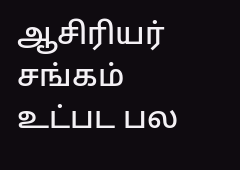ஆசிரியர் சங்கம் உட்பட பல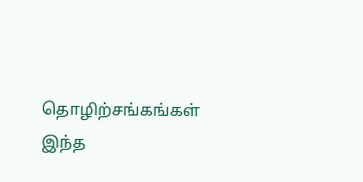தொழிற்சங்கங்கள் இந்த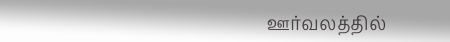ஊர்வலத்தில்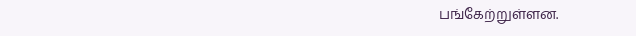பங்கேற்றுள்ளன.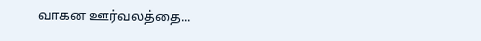வாகன ஊர்வலத்தை...